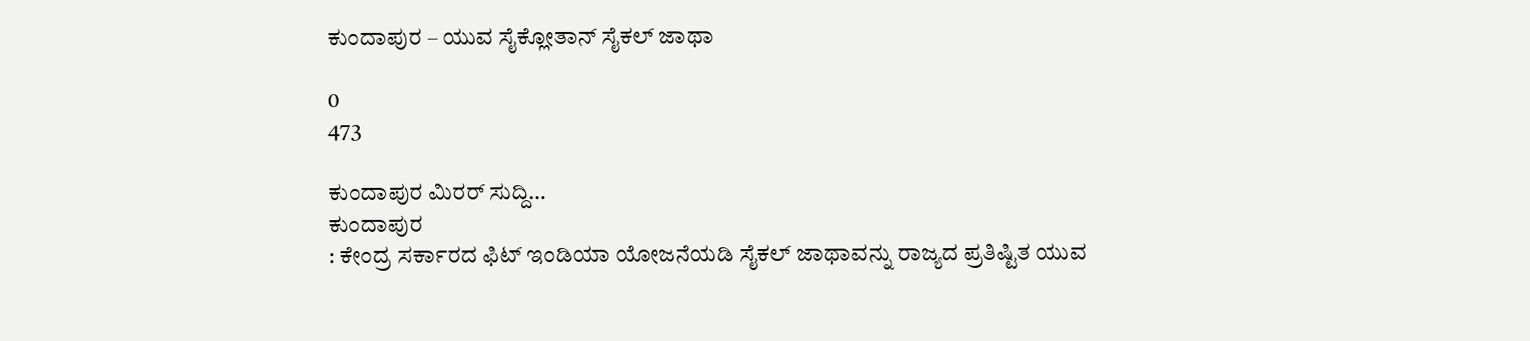ಕುಂದಾಪುರ – ಯುವ ಸೈಕ್ಲೋತಾನ್ ಸೈಕಲ್ ಜಾಥಾ

0
473

ಕುಂದಾಪುರ ಮಿರರ್ ಸುದ್ದಿ…
ಕುಂದಾಪುರ
: ಕೇಂದ್ರ ಸರ್ಕಾರದ ಫಿಟ್ ಇಂಡಿಯಾ ಯೋಜನೆಯಡಿ ಸೈಕಲ್ ಜಾಥಾವನ್ನು ರಾಜ್ಯದ ಪ್ರತಿಷ್ಟಿತ ಯುವ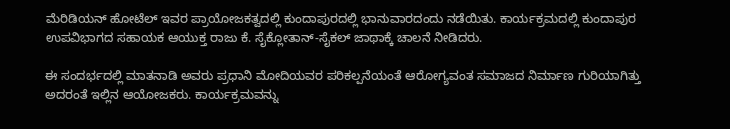ಮೆರಿಡಿಯನ್ ಹೋಟೆಲ್ ಇವರ ಪ್ರಾಯೋಜಕತ್ವದಲ್ಲಿ ಕುಂದಾಪುರದಲ್ಲಿ ಭಾನುವಾರದಂದು ನಡೆಯಿತು. ಕಾರ್ಯಕ್ರಮದಲ್ಲಿ ಕುಂದಾಪುರ ಉಪವಿಭಾಗದ ಸಹಾಯಕ ಆಯುಕ್ತ ರಾಜು ಕೆ. ಸೈಕ್ಲೋತಾನ್-ಸೈಕಲ್ ಜಾಥಾಕ್ಕೆ ಚಾಲನೆ ನೀಡಿದರು.

ಈ ಸಂದರ್ಭದಲ್ಲಿ ಮಾತನಾಡಿ ಅವರು ಪ್ರಧಾನಿ ಮೋದಿಯವರ ಪರಿಕಲ್ಪನೆಯಂತೆ ಆರೋಗ್ಯವಂತ ಸಮಾಜದ ನಿರ್ಮಾಣ ಗುರಿಯಾಗಿತ್ತು ಅದರಂತೆ ಇಲ್ಲಿನ ಆಯೋಜಕರು. ಕಾರ್ಯಕ್ರಮವನ್ನು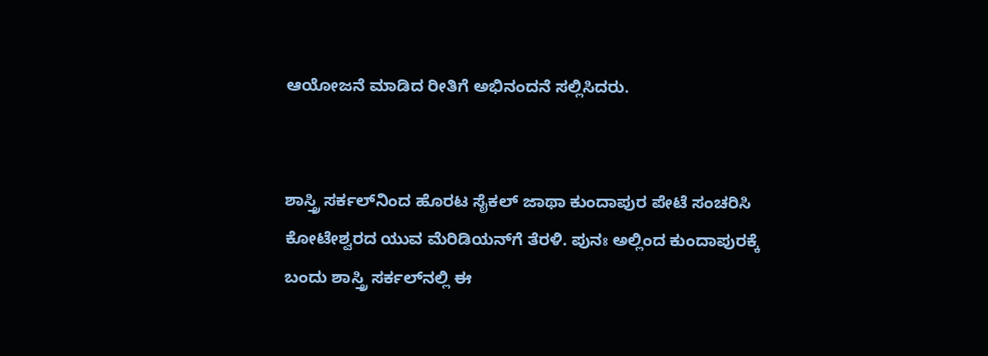ಆಯೋಜನೆ ಮಾಡಿದ ರೀತಿಗೆ ಅಭಿನಂದನೆ ಸಲ್ಲಿಸಿದರು.


ಶಾಸ್ತ್ರಿ ಸರ್ಕಲ್‍ನಿಂದ ಹೊರಟ ಸೈಕಲ್ ಜಾಥಾ ಕುಂದಾಪುರ ಪೇಟೆ ಸಂಚರಿಸಿ ಕೋಟೇಶ್ವರದ ಯುವ ಮೆರಿಡಿಯನ್‍ಗೆ ತೆರಳಿ. ಪುನಃ ಅಲ್ಲಿಂದ ಕುಂದಾಪುರಕ್ಕೆ ಬಂದು ಶಾಸ್ತ್ರಿ ಸರ್ಕಲ್‍ನಲ್ಲಿ ಈ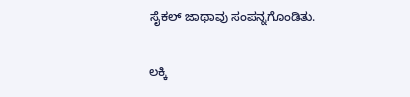ಸೈಕಲ್ ಜಾಥಾವು ಸಂಪನ್ನಗೊಂಡಿತು.

ಲಕ್ಕಿ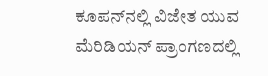ಕೂಪನ್‍ನಲ್ಲಿ ವಿಜೇತ ಯುವ ಮೆರಿಡಿಯನ್ ಪ್ರಾಂಗಣದಲ್ಲಿ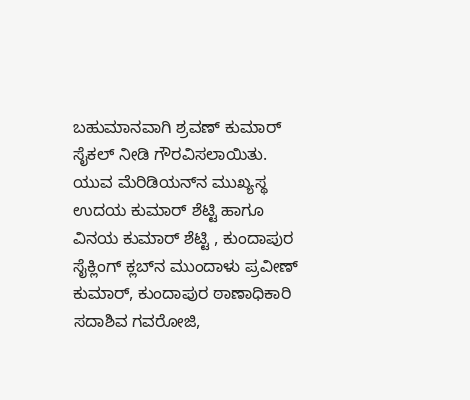ಬಹುಮಾನವಾಗಿ ಶ್ರವಣ್ ಕುಮಾರ್ ಸೈಕಲ್ ನೀಡಿ ಗೌರವಿಸಲಾಯಿತು. ಯುವ ಮೆರಿಡಿಯನ್‍ನ ಮುಖ್ಯಸ್ಥ ಉದಯ ಕುಮಾರ್ ಶೆಟ್ಟಿ ಹಾಗೂ ವಿನಯ ಕುಮಾರ್ ಶೆಟ್ಟಿ , ಕುಂದಾಪುರ ಸೈಕ್ಲಿಂಗ್ ಕ್ಲಬ್‍ನ ಮುಂದಾಳು ಪ್ರವೀಣ್ ಕುಮಾರ್, ಕುಂದಾಪುರ ಠಾಣಾಧಿಕಾರಿ ಸದಾಶಿವ ಗವರೋಜಿ,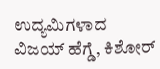ಉದ್ಯಮಿಗಳಾದ ವಿಜಯ್ ಹೆಗ್ಡೆ, ಕಿಶೋರ್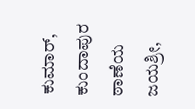ಕುಮಾರ್, ಕುಂದಾಪುರ ಠಾಣೆಯ ಜಯಶ್ರೀ,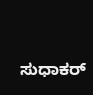ಸುಧಾಕರ್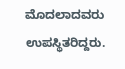ಮೊದಲಾದವರು ಉಪಸ್ಥಿತರಿದ್ದರು.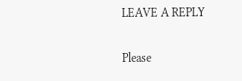LEAVE A REPLY

Please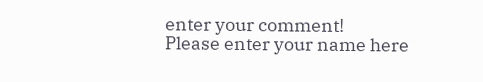enter your comment!
Please enter your name here